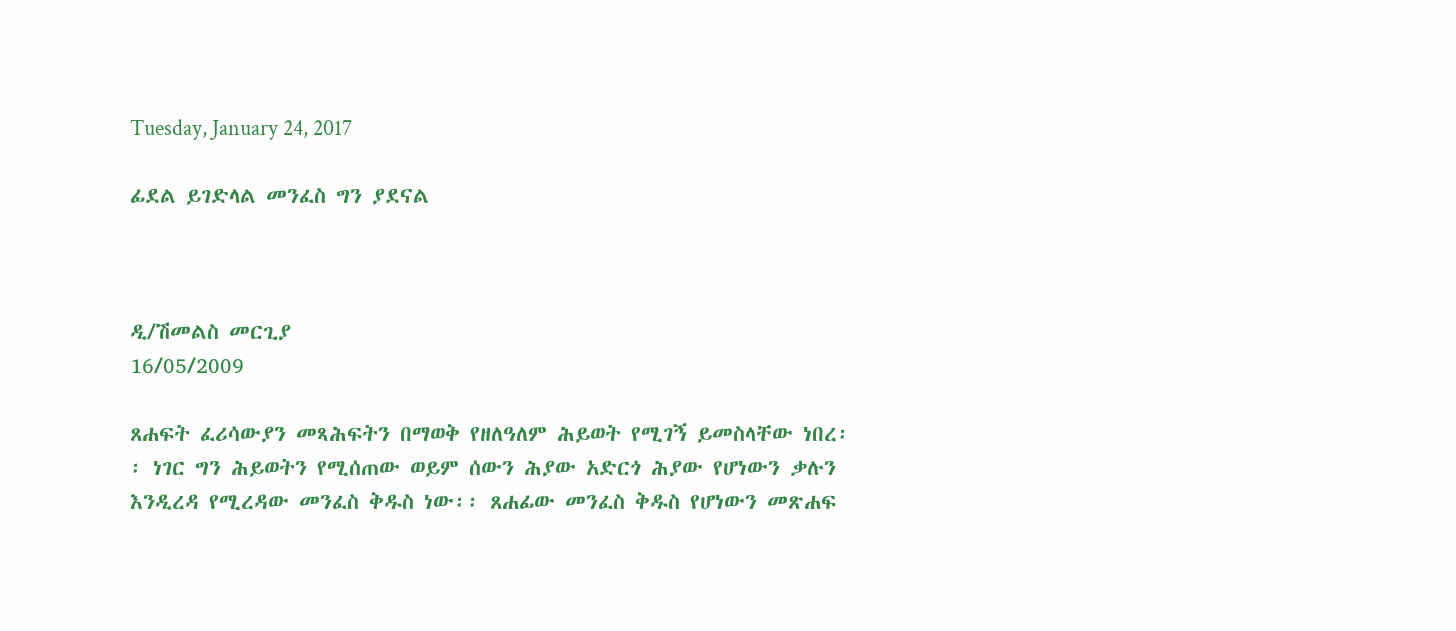Tuesday, January 24, 2017

ፊደል ይገድላል መንፈስ ግን ያደናል



ዲ/ሽመልስ መርጊያ
16/05/2009

ጸሐፍት ፈሪሳውያን መጻሕፍትን በማወቅ የዘለዓለም ሕይወት የሚገኝ ይመስላቸው ነበረ፡፡ ነገር ግን ሕይወትን የሚሰጠው ወይም ሰውን ሕያው አድርጎ ሕያው የሆነውን ቃሉን እንዲረዳ የሚረዳው መንፈስ ቅዱስ ነው፡፡ ጸሐፊው መንፈስ ቅዱስ የሆነውን መጽሐፍ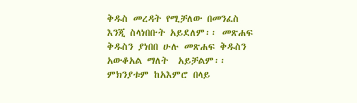ቅዱስ መረዳት የሚቻለው በመንፈስ እንጂ ስላነበቡት አይደለም፡፡ መጽሐፍ ቅዱስን ያነበበ ሁሉ መጽሐፍ ቅዱስን አውቆአል ማለት  አይቻልም፡፡ ምክንያቱም ከአእምሮ በላይ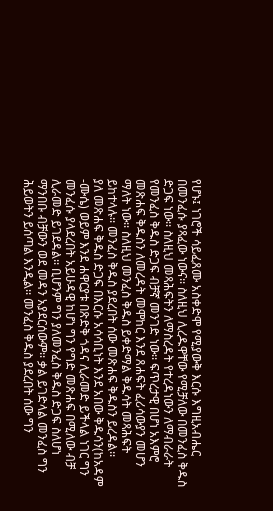የሆኑ፤ ነገሮች ሳይፈጸሙ አስቀድሞ የሚያውቅ እርሱ እግዚአብሔር በመንፈሱ ያጻፈው ነውና፡፡ ስለዚህ ሊረዱዋቸው የሚቻለው በመንፈስ ቅዱስ ድጋፍ ነው፡፡ ስለዚህ መጻሕፍትን ለማስረዳት የተረዳነውን ለማብራራት የመንፈስ ቅዱስ ድጋፍ ብቻኛ መንገድ ነው፡፡ ፍጥረታዊ በሆነ አእምሮ መጽሐፍ ቅዱስን ለመረዳት መሞከር እንደ ጸሐፍት ፈሪሳውያን መሆን ማለት ነው፡፡ ስለዚህ መንፈስ ቅዱስ ይቀድማል ቅዱሳት መጻሕፍት ይከተላሉ፡፡ መንፈስ ቅዱስ ያደረበት ሰው መጽሐፍ ቅዱስን ይረዳል፡፡
ያለ መጽሐፍ ቅዱስ ድጋፍ በእርሱ አሳሳቢነት እንደ አበው ቅዱሳን(ከአዳም -ሙሴ) ወይም እንደ ሐዋርያቱ በጽድቅ ጎዳና ሊራመድ ይችላል ነገር ግን መንፈሱ ያላደረበት አይሁዳዊ ከሆነ ግን የግድ መጽሐፍ በሚለው ብቻ ሊራመድ ይገደዳል፡፡ ቢሆንም ግን ያለመንፈስ ቅዱስ ድጋፍ ስለሆነ ማንበቡ ብቻውን ወደ መዳን አያደርሰውም፡፡ ቃል ይገድላል መንፈስ ግን ሕይወትን ይሰጣል እንዲል፡፡ መንፈስ ቅዱስ ያደረበት ሰው ግን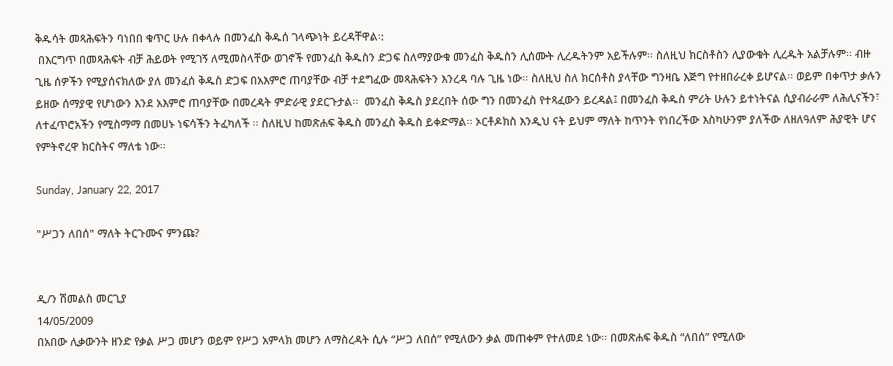ቅዱሳት መጻሕፍትን ባነበበ ቁጥር ሁሉ በቀላሉ በመንፈስ ቅዱሰ ገላጭነት ይረዳቸዋል፡:
 በእርግጥ በመጻሕፍት ብቻ ሕይወት የሚገኝ ለሚመስላቸው ወገኖች የመንፈስ ቅዱስን ድጋፍ ስለማያውቁ መንፈስ ቅዱስን ሊሰሙት ሊረዱትንም አይችሉም፡፡ ስለዚህ ክርስቶስን ሊያውቁት ሊረዱት አልቻሉም፡፡ ብዙ ጊዜ ሰዎችን የሚያሰናክለው ያለ መንፈሰ ቅዱስ ድጋፍ በአእምሮ ጠባያቸው ብቻ ተደግፈው መጻሕፍትን እንረዳ ባሉ ጊዜ ነው፡፡ ስለዚህ ስለ ክርሰቶስ ያላቸው ግንዛቤ እጅግ የተዘበራረቀ ይሆናል፡፡ ወይም በቀጥታ ቃሉን ይዘው ሰማያዊ የሆነውን እንደ አእምሮ ጠባያቸው በመረዳት ምድራዊ ያደርጉታል፡፡  መንፈስ ቅዱስ ያደረበት ሰው ግን በመንፈስ የተጻፈውን ይረዳል፤ በመንፈስ ቅዱስ ምሪት ሁሉን ይተነትናል ሲያብራራም ለሕሊናችን፣ ለተፈጥሮአችን የሚስማማ በመሀኑ ነፍሳችን ትፈካለች ፡፡ ስለዚህ ከመጽሐፍ ቅዱስ መንፈስ ቅዱስ ይቀድማል፡፡ ኦርቶዶክስ እንዲህ ናት ይህም ማለት ከጥንት የነበረችው እስካሁንም ያለችው ለዘለዓለም ሕያዊት ሆና የምትኖረዋ ክርስትና ማለቴ ነው፡፡

Sunday, January 22, 2017

"ሥጋን ለበሰ" ማለት ትርጉሙና ምንጩ?


ዲ/ን ሽመልስ መርጊያ
14/05/2009
በአበው ሊቃውንት ዘንድ የቃል ሥጋ መሆን ወይም የሥጋ አምላክ መሆን ለማስረዳት ሲሉ “ሥጋ ለበሰ” የሚለውን ቃል መጠቀም የተለመደ ነው፡፡ በመጽሐፍ ቅዱስ “ለበሰ” የሚለው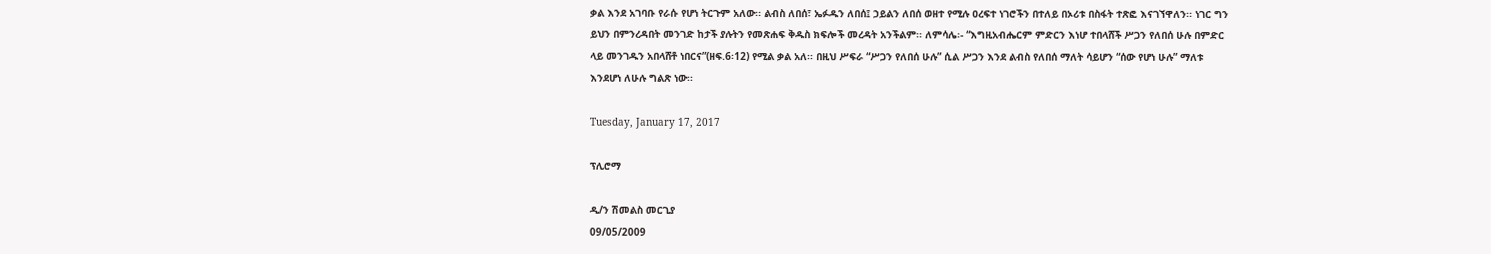ቃል እንደ አገባቡ የራሱ የሆነ ትርጉም አለው፡፡ ልብስ ለበሰ፣ ኤፉዱን ለበሰ፤ ኃይልን ለበሰ ወዘተ የሚሉ ዐረፍተ ነገሮችን በተለይ በኦሪቱ በስፋት ተጽፎ እናገኘዋለን፡፡ ነገር ግን ይህን በምንረዳበት መንገድ ከታች ያሉትን የመጽሐፍ ቅዱስ ክፍሎች መረዳት አንችልም፡፡ ለምሳሌ፡- “እግዚአብሔርም ምድርን እነሆ ተበላሸች ሥጋን የለበሰ ሁሉ በምድር ላይ መንገዱን አበላሸቶ ነበርና”(ዘፍ.6፡12) የሚል ቃል አለ፡፡ በዚህ ሥፍራ “ሥጋን የለበሰ ሁሉ” ሲል ሥጋን እንደ ልብስ የለበሰ ማለት ሳይሆን “ሰው የሆነ ሁሉ” ማለቱ እንደሆነ ለሁሉ ግልጽ ነው፡፡

Tuesday, January 17, 2017

ፕሊሮማ

ዲ/ን ሽመልስ መርጊያ
09/05/2009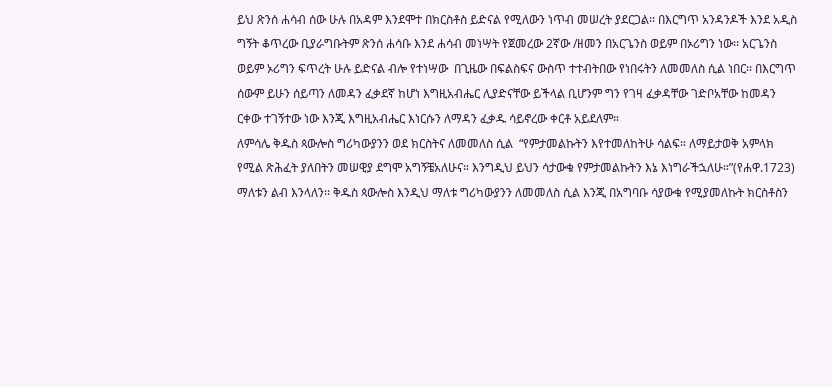ይህ ጽንሰ ሐሳብ ሰው ሁሉ በአዳም እንደሞተ በክርስቶስ ይድናል የሚለውን ነጥብ መሠረት ያደርጋል፡፡ በእርግጥ አንዳንዶች እንደ አዲስ ግኝት ቆጥረው ቢያራግቡትም ጽንሰ ሐሳቡ እንደ ሐሳብ መነሣት የጀመረው 2ኛው /ዘመን በአርጌንስ ወይም በኦሪግን ነው፡፡ አርጌንስ ወይም ኦሪግን ፍጥረት ሁሉ ይድናል ብሎ የተነሣው  በጊዜው በፍልስፍና ውስጥ ተተብትበው የነበሩትን ለመመለስ ሲል ነበር፡፡ በእርግጥ ሰውም ይሁን ሰይጣን ለመዳን ፈቃደኛ ከሆነ እግዚአብሔር ሊያድናቸው ይችላል ቢሆንም ግን የገዛ ፈቃዳቸው ገድቦአቸው ከመዳን ርቀው ተገኝተው ነው እንጂ እግዚአብሔር እነርሱን ለማዳን ፈቃዱ ሳይኖረው ቀርቶ አይደለም።
ለምሳሌ ቅዱስ ጳውሎስ ግሪካውያንን ወደ ክርስትና ለመመለስ ሲል  “የምታመልኩትን እየተመለከትሁ ሳልፍ። ለማይታወቅ አምላክ የሚል ጽሕፈት ያለበትን መሠዊያ ደግሞ አግኝቼአለሁና። እንግዲህ ይህን ሳታውቁ የምታመልኩትን እኔ እነግራችኋለሁ።”(የሐዋ.1723) ማለቱን ልብ እንላለን፡፡ ቅዱስ ጳውሎስ እንዲህ ማለቱ ግሪካውያንን ለመመለስ ሲል እንጂ በአግባቡ ሳያውቁ የሚያመለኩት ክርስቶስን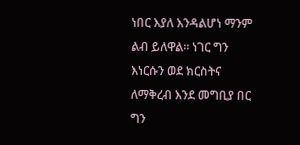ነበር እያለ እንዳልሆነ ማንም ልብ ይለዋል፡፡ ነገር ግን እነርሱን ወደ ክርስትና ለማቅረብ እንደ መግቢያ በር ግን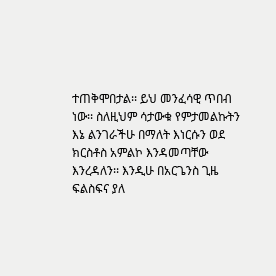ተጠቅሞበታል፡፡ ይህ መንፈሳዊ ጥበብ ነው፡፡ ስለዚህም ሳታውቁ የምታመልኩትን እኔ ልንገራችሁ በማለት እነርሱን ወደ ክርስቶስ አምልኮ እንዳመጣቸው እንረዳለን፡፡ እንዲሁ በአርጌንስ ጊዜ ፍልስፍና ያለ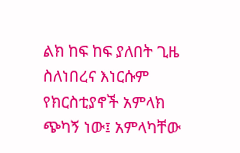ልክ ከፍ ከፍ ያለበት ጊዜ ስለነበረና እነርሱም የክርስቲያኖች አምላክ ጭካኝ ነው፤ አምላካቸው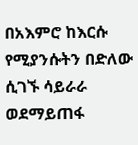በአእምሮ ከእርሱ የሚያንሱትን በድለው ሲገኙ ሳይራራ ወደማይጠፋ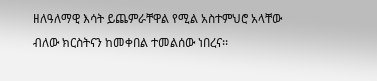ዘለዓለማዊ እሳት ይጨምራቸዋል የሚል አስተምህሮ አላቸው ብለው ክርስትናን ከመቀበል ተመልሰው ነበረና፡፡